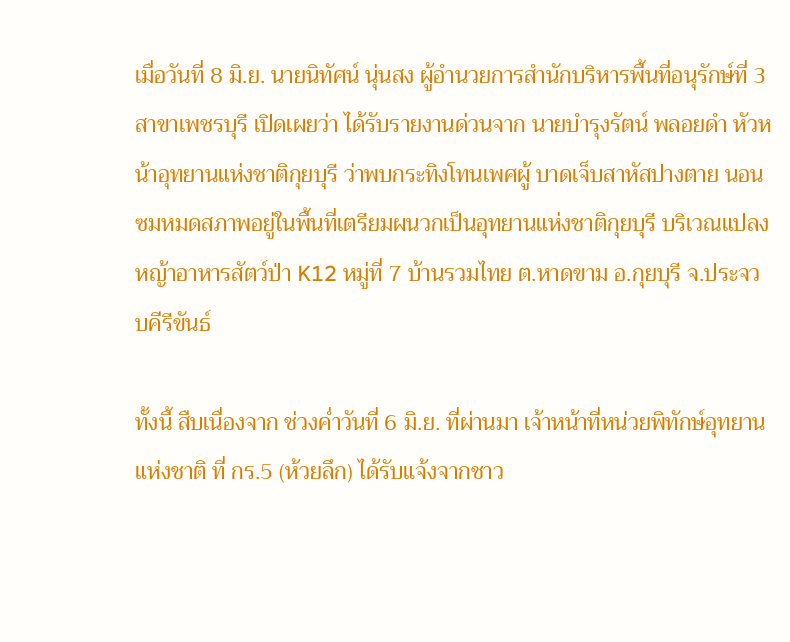เมื่อวันที่ 8 มิ.ย. นายนิทัศน์ นุ่นสง ผู้อำนวยการสำนักบริหารพื้นที่อนุรักษ์ที่ 3 สาขาเพชรบุรี เปิดเผยว่า ได้รับรายงานด่วนจาก นายบำรุงรัตน์ พลอยดำ หัวหน้าอุทยานแห่งชาติกุยบุรี ว่าพบกระทิงโทนเพศผู้ บาดเจ็บสาหัสปางตาย นอนซมหมดสภาพอยู่ในพื้นที่เตรียมผนวกเป็นอุทยานแห่งชาติกุยบุรี บริเวณแปลงหญ้าอาหารสัตว์ป่า K12 หมู่ที่ 7 บ้านรวมไทย ต.หาดขาม อ.กุยบุรี จ.ประจวบคีรีขันธ์

ทั้งนี้ สืบเนื่องจาก ช่วงค่ำวันที่ 6 มิ.ย. ที่ผ่านมา เจ้าหน้าที่หน่วยพิทักษ์อุทยานแห่งชาติ ที่ กร.5 (ห้วยลึก) ได้รับแจ้งจากชาว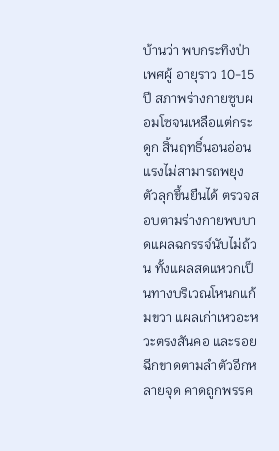บ้านว่า พบกระทิงป่าเพศผู้ อายุราว 10-15 ปี สภาพร่างกายซูบผอมโซจนเหลือแต่กระดูก สิ้นฤทธิ์นอนอ่อนแรงไม่สามารถพยุงตัวลุกขึ้นยืนได้ ตรวจสอบตามร่างกายพบบาดแผลฉกรรจ์นับไม่ถ้วน ทั้งแผลสดแหวกเป็นทางบริเวณโหนกแก้มขวา แผลเก่าเหวอะหวะตรงสันคอ และรอยฉีกขาดตามลำตัวอีกหลายจุด คาดถูกพรรค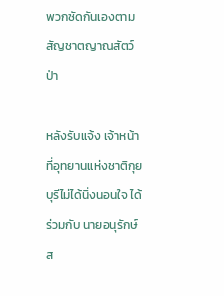พวกซัดกันเองตามสัญชาตญาณสัตว์ป่า

หลังรับแจ้ง เจ้าหน้าที่อุทยานแห่งชาติกุยบุรีไม่ได้นิ่งนอนใจ ได้ร่วมกับ นายอนุรักษ์ ส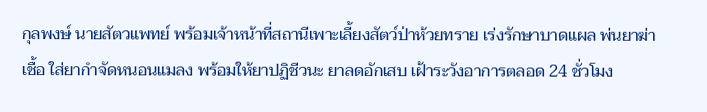กุลพงษ์ นายสัตวแพทย์ พร้อมเจ้าหน้าที่สถานีเพาะเลี้ยงสัตว์ป่าห้วยทราย เร่งรักษาบาดแผล พ่นยาฆ่าเชื้อ ใส่ยากำจัดหนอนแมลง พร้อมให้ยาปฏิชีวนะ ยาลดอักเสบ เฝ้าระวังอาการตลอด 24 ชั่วโมง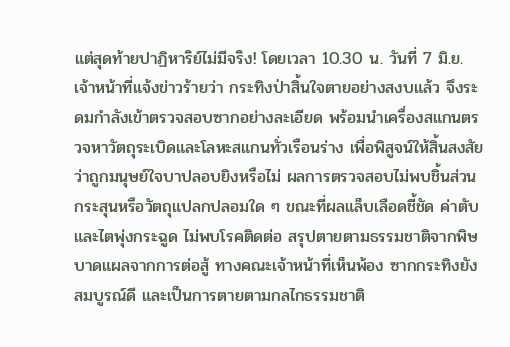แต่สุดท้ายปาฏิหาริย์ไม่มีจริง! โดยเวลา 10.30 น. วันที่ 7 มิ.ย. เจ้าหน้าที่แจ้งข่าวร้ายว่า กระทิงป่าสิ้นใจตายอย่างสงบแล้ว จึงระดมกำลังเข้าตรวจสอบซากอย่างละเอียด พร้อมนำเครื่องสแกนตรวจหาวัตถุระเบิดและโลหะสแกนทั่วเรือนร่าง เพื่อพิสูจน์ให้สิ้นสงสัยว่าถูกมนุษย์ใจบาปลอบยิงหรือไม่ ผลการตรวจสอบไม่พบชิ้นส่วนกระสุนหรือวัตถุแปลกปลอมใด ๆ ขณะที่ผลแล็บเลือดชี้ชัด ค่าตับและไตพุ่งกระฉูด ไม่พบโรคติดต่อ สรุปตายตามธรรมชาติจากพิษบาดแผลจากการต่อสู้ ทางคณะเจ้าหน้าที่เห็นพ้อง ซากกระทิงยังสมบูรณ์ดี และเป็นการตายตามกลไกธรรมชาติ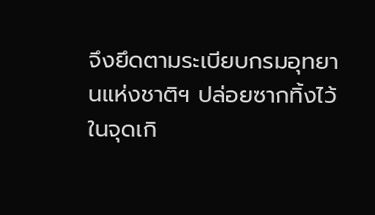จึงยึดตามระเบียบกรมอุทยานแห่งชาติฯ ปล่อยซากทิ้งไว้ในจุดเกิ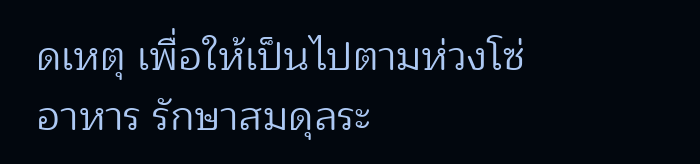ดเหตุ เพื่อให้เป็นไปตามห่วงโซ่อาหาร รักษาสมดุลระ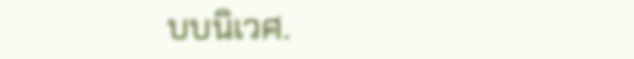บบนิเวศ.